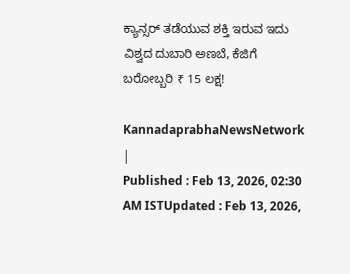ಕ್ಯಾನ್ಸರ್ ತಡೆಯುವ ಶಕ್ತಿ ಇರುವ ಇದು ವಿಶ್ವದ ದುಬಾರಿ ಅಣಬೆ, ಕೆಜಿಗೆ ಬರೋಬ್ಬರಿ ₹ 15 ಲಕ್ಷ!

KannadaprabhaNewsNetwork |
Published : Feb 13, 2026, 02:30 AM ISTUpdated : Feb 13, 2026,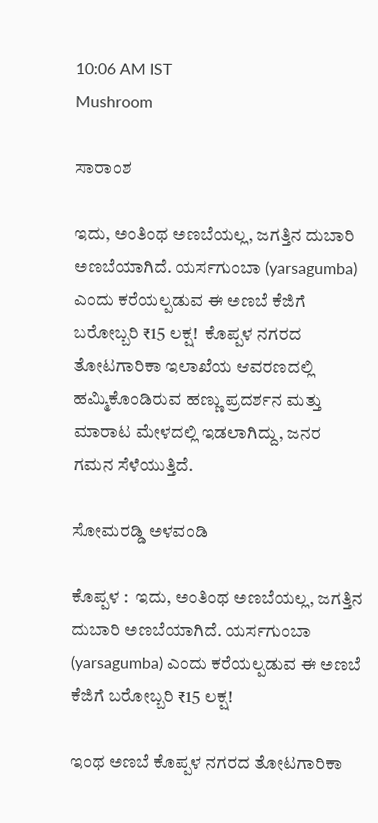10:06 AM IST
Mushroom

ಸಾರಾಂಶ

ಇದು, ಅಂತಿಂಥ ಅಣಬೆಯಲ್ಲ, ಜಗತ್ತಿನ ದುಬಾರಿ ಅಣಬೆಯಾಗಿದೆ. ಯರ್ಸಗುಂಬಾ (yarsagumba) ಎಂದು ಕರೆಯಲ್ಪಡುವ ಈ ಅಣಬೆ ಕೆಜಿಗೆ ಬರೋಬ್ಬರಿ ₹15 ಲಕ್ಷ!  ಕೊಪ್ಪಳ ನಗರದ ತೋಟಗಾರಿಕಾ ಇಲಾಖೆಯ ಆವರಣದಲ್ಲಿ ಹಮ್ಮಿಕೊಂಡಿರುವ ಹಣ್ಣು ಪ್ರದರ್ಶನ ಮತ್ತು ಮಾರಾಟ ಮೇಳದಲ್ಲಿ ಇಡಲಾಗಿದ್ದು, ಜನರ ಗಮನ ಸೆಳೆಯುತ್ತಿದೆ.

ಸೋಮರಡ್ಡಿ ಅಳವಂಡಿ

ಕೊಪ್ಪಳ :  ಇದು, ಅಂತಿಂಥ ಅಣಬೆಯಲ್ಲ, ಜಗತ್ತಿನ ದುಬಾರಿ ಅಣಬೆಯಾಗಿದೆ. ಯರ್ಸಗುಂಬಾ (yarsagumba) ಎಂದು ಕರೆಯಲ್ಪಡುವ ಈ ಅಣಬೆ ಕೆಜಿಗೆ ಬರೋಬ್ಬರಿ ₹15 ಲಕ್ಷ!

ಇಂಥ ಅಣಬೆ ಕೊಪ್ಪಳ ನಗರದ ತೋಟಗಾರಿಕಾ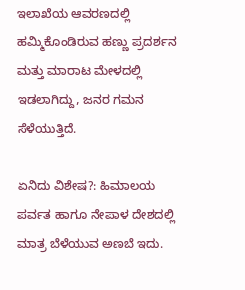ಇಲಾಖೆಯ ಆವರಣದಲ್ಲಿ ಹಮ್ಮಿಕೊಂಡಿರುವ ಹಣ್ಣು ಪ್ರದರ್ಶನ ಮತ್ತು ಮಾರಾಟ ಮೇಳದಲ್ಲಿ ಇಡಲಾಗಿದ್ದು, ಜನರ ಗಮನ ಸೆಳೆಯುತ್ತಿದೆ.

ಏನಿದು ವಿಶೇಷ?: ಹಿಮಾಲಯ ಪರ್ವತ ಹಾಗೂ ನೇಪಾಳ ದೇಶದಲ್ಲಿ ಮಾತ್ರ ಬೆಳೆಯುವ ಅಣಬೆ ಇದು.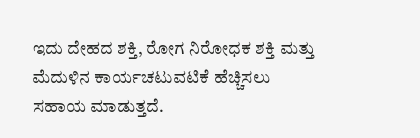ಇದು ದೇಹದ ಶಕ್ತಿ, ರೋಗ ನಿರೋಧಕ ಶಕ್ತಿ ಮತ್ತು ಮೆದುಳಿನ ಕಾರ್ಯಚಟುವಟಿಕೆ ಹೆಚ್ಚಿಸಲು ಸಹಾಯ ಮಾಡುತ್ತದೆ.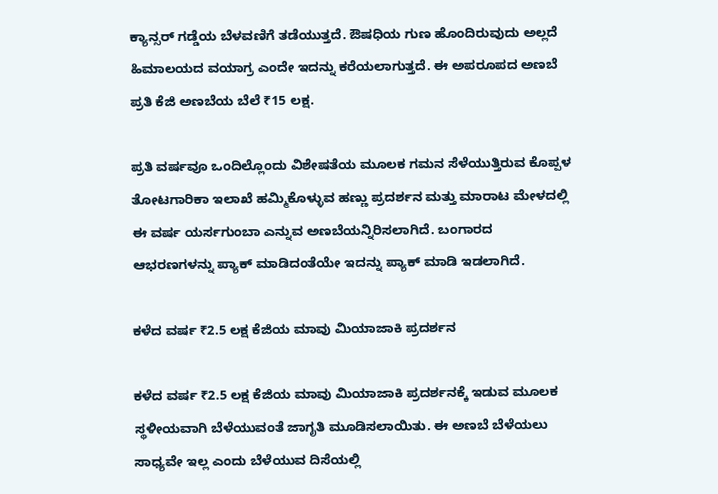ಕ್ಯಾನ್ಸರ್ ಗಡ್ಡೆಯ ಬೆಳವಣಿಗೆ ತಡೆಯುತ್ತದೆ. ಔಷಧಿಯ ಗುಣ ಹೊಂದಿರುವುದು ಅಲ್ಲದೆ ಹಿಮಾಲಯದ ವಯಾಗ್ರ ಎಂದೇ ಇದನ್ನು ಕರೆಯಲಾಗುತ್ತದೆ. ಈ ಅಪರೂಪದ ಅಣಬೆ ಪ್ರತಿ ಕೆಜಿ ಅಣಬೆಯ ಬೆಲೆ ₹15 ಲಕ್ಷ.

ಪ್ರತಿ ವರ್ಷವೂ ಒಂದಿಲ್ಲೊಂದು ವಿಶೇಷತೆಯ ಮೂಲಕ ಗಮನ ಸೆಳೆಯುತ್ತಿರುವ ಕೊಪ್ಪಳ ತೋಟಗಾರಿಕಾ ಇಲಾಖೆ ಹಮ್ಮಿಕೊಳ್ಳುವ ಹಣ್ಣು ಪ್ರದರ್ಶನ ಮತ್ತು ಮಾರಾಟ ಮೇಳದಲ್ಲಿ ಈ ವರ್ಷ ಯರ್ಸಗುಂಬಾ ಎನ್ನುವ ಅಣಬೆಯನ್ನಿರಿಸಲಾಗಿದೆ. ಬಂಗಾರದ ಆಭರಣಗಳನ್ನು ಪ್ಯಾಕ್ ಮಾಡಿದಂತೆಯೇ ಇದನ್ನು ಪ್ಯಾಕ್ ಮಾಡಿ ಇಡಲಾಗಿದೆ.

ಕಳೆದ ವರ್ಷ ₹2.5 ಲಕ್ಷ ಕೆಜಿಯ ಮಾವು ಮಿಯಾಜಾಕಿ ಪ್ರದರ್ಶನ

ಕಳೆದ ವರ್ಷ ₹2.5 ಲಕ್ಷ ಕೆಜಿಯ ಮಾವು ಮಿಯಾಜಾಕಿ ಪ್ರದರ್ಶನಕ್ಕೆ ಇಡುವ ಮೂಲಕ ಸ್ಥಳೀಯವಾಗಿ ಬೆಳೆಯುವಂತೆ ಜಾಗೃತಿ ಮೂಡಿಸಲಾಯಿತು. ಈ ಅಣಬೆ ಬೆಳೆಯಲು ಸಾಧ್ಯವೇ ಇಲ್ಲ ಎಂದು ಬೆಳೆಯುವ ದಿಸೆಯಲ್ಲಿ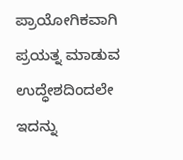ಪ್ರಾಯೋಗಿಕವಾಗಿ ಪ್ರಯತ್ನ ಮಾಡುವ ಉದ್ಧೇಶದಿಂದಲೇ ಇದನ್ನು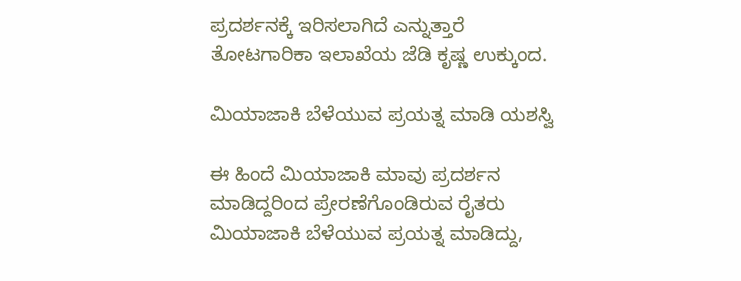ಪ್ರದರ್ಶನಕ್ಕೆ ಇರಿಸಲಾಗಿದೆ ಎನ್ನುತ್ತಾರೆ ತೋಟಗಾರಿಕಾ ಇಲಾಖೆಯ ಜೆಡಿ ಕೃಷ್ಣ ಉಕ್ಕುಂದ.

ಮಿಯಾಜಾಕಿ ಬೆಳೆಯುವ ಪ್ರಯತ್ನ ಮಾಡಿ ಯಶಸ್ವಿ

ಈ ಹಿಂದೆ ಮಿಯಾಜಾಕಿ ಮಾವು ಪ್ರದರ್ಶನ ಮಾಡಿದ್ದರಿಂದ ಪ್ರೇರಣೆಗೊಂಡಿರುವ ರೈತರು ಮಿಯಾಜಾಕಿ ಬೆಳೆಯುವ ಪ್ರಯತ್ನ ಮಾಡಿದ್ದು,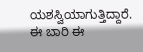ಯಶಸ್ವಿಯಾಗುತ್ತಿದ್ದಾರೆ. ಈ ಬಾರಿ ಈ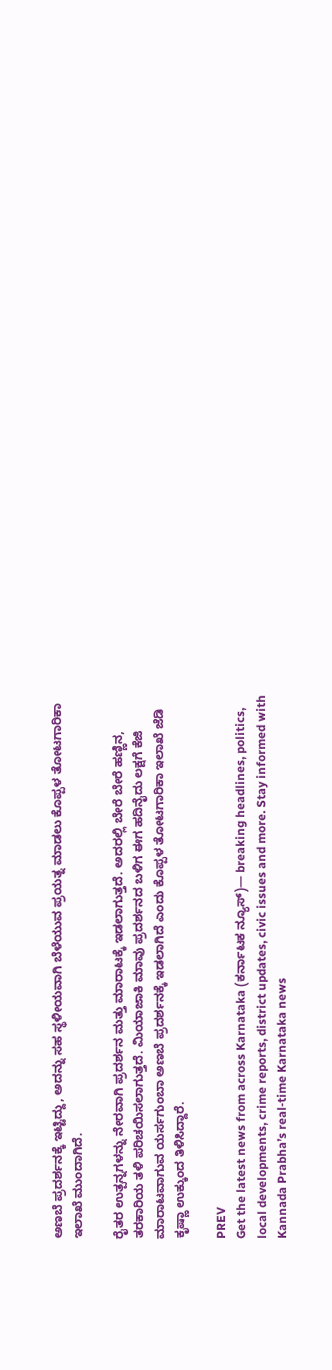ಅಣಬೆ ಪ್ರದರ್ಶನಕ್ಕೆ ಇಟ್ಟಿದ್ದು, ಅದನ್ನು ಸಹ ಸ್ಥಳೀಯವಾಗಿ ಬೆಳೆಯುವ ಪ್ರಯತ್ನ ಮಾಡಲು ಕೊಪ್ಪಳ ತೋಟಗಾರಿಕಾ ಇಲಾಖೆ ಮುಂದಾಗಿದೆ.

ರೈತರ ಉತ್ಪನ್ನಗಳನ್ನು ನೇರವಾಗಿ ಪ್ರದರ್ಶನ ಮತ್ತು ಮಾರಾಟಕ್ಕೆ ಇಡಲಾಗುತ್ತದೆ. ಅದರಲ್ಲಿ ಬೇರೆ ಬೇರೆ ಹಣ್ಣಿನ, ತರಕಾರಿಯ ತಳಿ ಪರಿಚಯಿಸಲಾಗುತ್ತದೆ. ಮಿಯಾಜಾಕಿ ಮಾವು ಪ್ರದರ್ಶನದ ಬಳಿಗ ಈಗ ಹದಿನೈದು ಲಕ್ಷಗೆ ಕೆಜಿ ಮಾರಾಟವಾಗುವ ಯರ್ಸಗುಂಬಾ ಅಣಬೆ ಪ್ರದರ್ಶನಕ್ಕೆ ಇಡಲಾಗಿದೆ ಎಂದು ಕೊಪ್ಪಳ ತೋಟಗಾರಿಕಾ ಇಲಾಖೆ ಜೆಡಿ ಕೃಷ್ಣಾ ಉಕ್ಕುಂದ ತಿಳಿಸಿದ್ದಾರೆ.

PREV
Get the latest news from across Karnataka (ಕರ್ನಾಟಕ ನ್ಯೂಸ್)— breaking headlines, politics, local developments, crime reports, district updates, civic issues and more. Stay informed with Kannada Prabha’s real‑time Karnataka news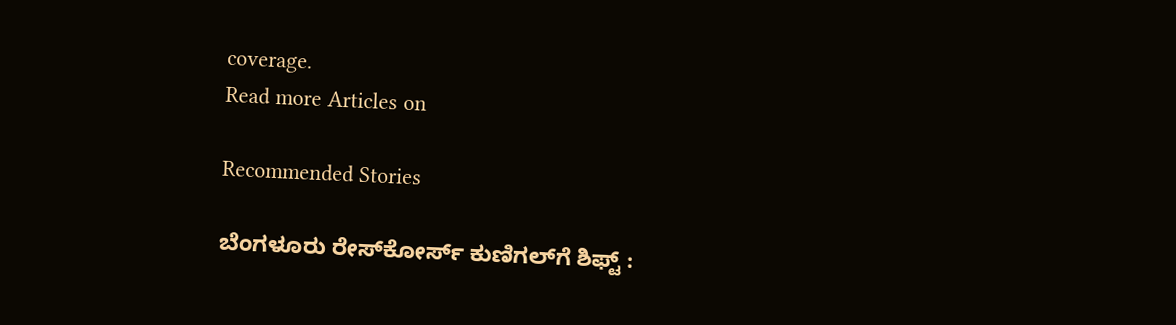coverage.
Read more Articles on

Recommended Stories

ಬೆಂಗಳೂರು ರೇಸ್‌ಕೋರ್ಸ್‌ ಕುಣಿಗಲ್‌ಗೆ ಶಿಫ್ಟ್‌ :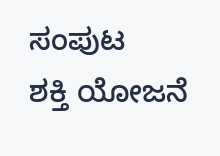ಸಂಪುಟ
ಶಕ್ತಿ ಯೋಜನೆ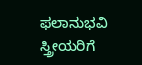ಫಲಾನುಭವಿ ಸ್ತ್ರೀಯರಿಗೆ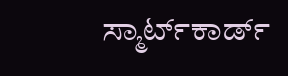ಸ್ಮಾರ್ಟ್‌ಕಾರ್ಡ್‌